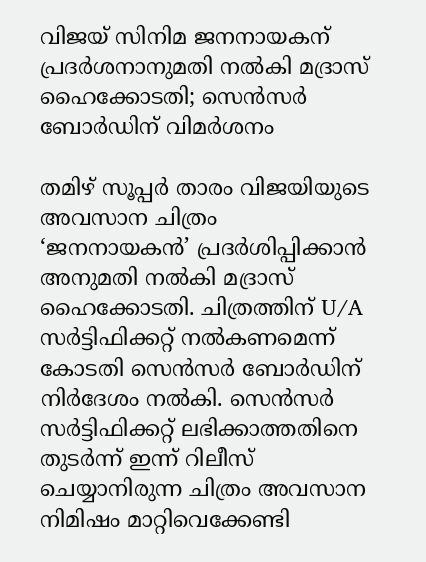വിജയ് സിനിമ ജനനായകന് പ്രദര്‍ശനാനുമതി നൽകി മദ്രാസ് ഹൈക്കോടതി; സെൻസർ ബോർഡിന് വിമർശനം

തമിഴ് സൂപ്പര്‍ താരം വിജയിയുടെ അവസാന ചിത്രം ‘ജനനായകന്‍’ പ്രദര്‍ശിപ്പിക്കാന്‍ അനുമതി നല്‍കി മദ്രാസ് ഹൈക്കോടതി. ചിത്രത്തിന് U/A സര്‍ട്ടിഫിക്കറ്റ് നല്‍കണമെന്ന് കോടതി സെന്‍സര്‍ ബോര്‍ഡിന് നിര്‍ദേശം നല്‍കി. സെന്‍സര്‍ സര്‍ട്ടിഫിക്കറ്റ് ലഭിക്കാത്തതിനെ തുടര്‍ന്ന് ഇന്ന് റിലീസ് ചെയ്യാനിരുന്ന ചിത്രം അവസാന നിമിഷം മാറ്റിവെക്കേണ്ടി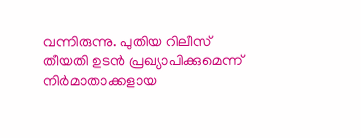വന്നിരുന്നു. പുതിയ റിലീസ് തീയതി ഉടന്‍ പ്രഖ്യാപിക്കുമെന്ന് നിര്‍മാതാക്കളായ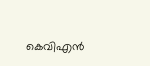കെവിഎന്‍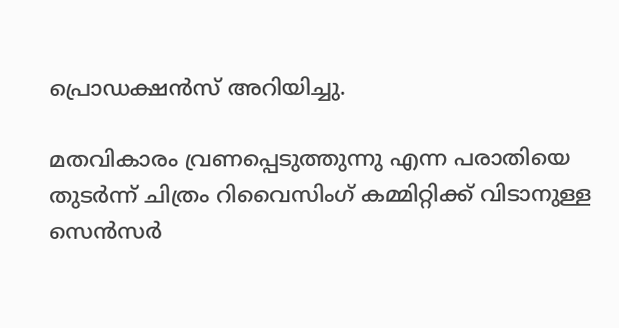പ്രൊഡക്ഷന്‍സ് അറിയിച്ചു.

മതവികാരം വ്രണപ്പെടുത്തുന്നു എന്ന പരാതിയെ തുടര്‍ന്ന് ചിത്രം റിവൈസിംഗ് കമ്മിറ്റിക്ക് വിടാനുള്ള സെന്‍സര്‍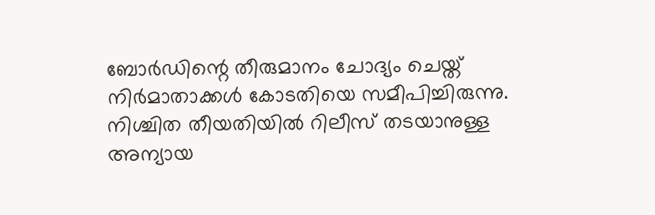ബോര്‍ഡിന്റെ തീരുമാനം ചോദ്യം ചെയ്ത് നിര്‍മാതാക്കള്‍ കോടതിയെ സമീപിച്ചിരുന്നു. നിശ്ചിത തീയതിയില്‍ റിലീസ് തടയാനുള്ള അന്യായ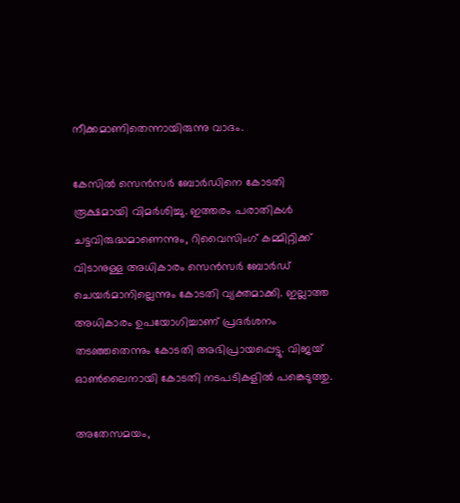നീക്കമാണിതെന്നായിരുന്നു വാദം.

കേസില്‍ സെന്‍സര്‍ ബോര്‍ഡിനെ കോടതി രൂക്ഷമായി വിമര്‍ശിച്ചു. ഇത്തരം പരാതികള്‍ ചട്ടവിരുദ്ധമാണെന്നും, റിവൈസിംഗ് കമ്മിറ്റിക്ക് വിടാനുള്ള അധികാരം സെന്‍സര്‍ ബോര്‍ഡ് ചെയര്‍മാനില്ലെന്നും കോടതി വ്യക്തമാക്കി. ഇല്ലാത്ത അധികാരം ഉപയോഗിച്ചാണ് പ്രദര്‍ശനം തടഞ്ഞതെന്നും കോടതി അഭിപ്രായപ്പെട്ടു. വിജയ് ഓണ്‍ലൈനായി കോടതി നടപടികളില്‍ പങ്കെടുത്തു.

അതേസമയം,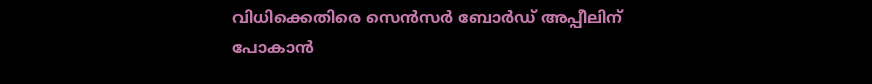വിധിക്കെതിരെ സെന്‍സര്‍ ബോര്‍ഡ് അപ്പീലിന് പോകാന്‍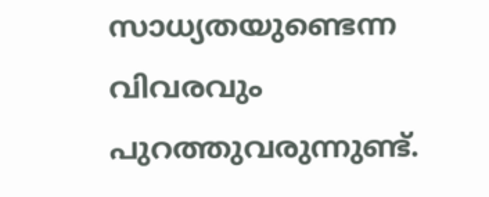സാധ്യതയുണ്ടെന്ന വിവരവും പുറത്തുവരുന്നുണ്ട്.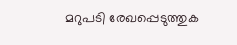മറുപടി രേഖപ്പെടുത്തുക